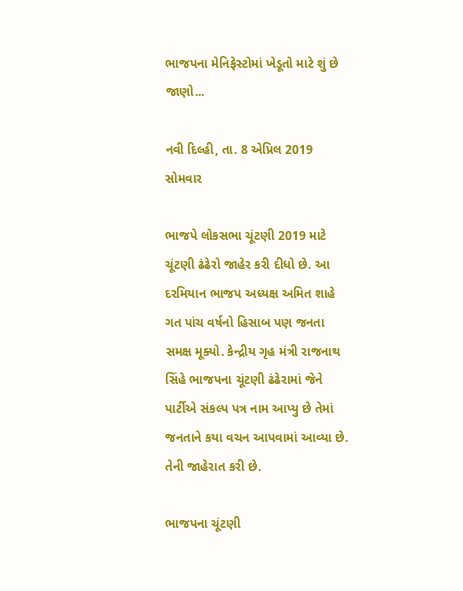ભાજપના મેનિફેસ્ટોમાં ખેડૂતો માટે શું છે જાણો...

નવી દિલ્હી, તા. 8 એપ્રિલ 2019 સોમવાર

ભાજપે લોકસભા ચૂંટણી 2019 માટે ચૂંટણી ઢંઢેરો જાહેર કરી દીધો છે. આ દરમિયાન ભાજપ અધ્યક્ષ અમિત શાહે ગત પાંચ વર્ષનો હિસાબ પણ જનતા સમક્ષ મૂક્યો. કેન્દ્રીય ગૃહ મંત્રી રાજનાથ સિંહે ભાજપના ચૂંટણી ઢંઢેરામાં જેને પાર્ટીએ સંકલ્પ પત્ર નામ આપ્યુ છે તેમાં જનતાને કયા વચન આપવામાં આવ્યા છે. તેની જાહેરાત કરી છે.

ભાજપના ચૂંટણી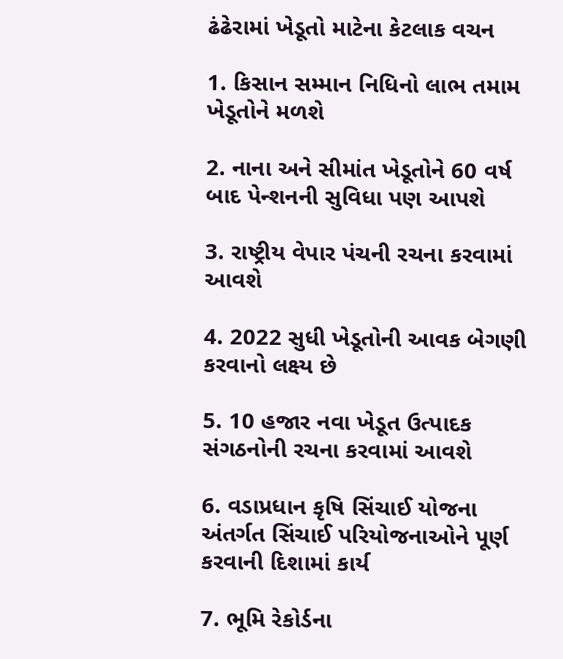ઢંઢેરામાં ખેડૂતો માટેના કેટલાક વચન

1. કિસાન સમ્માન નિધિનો લાભ તમામ ખેડૂતોને મળશે

2. નાના અને સીમાંત ખેડૂતોને 60 વર્ષ બાદ પેન્શનની સુવિધા પણ આપશે

3. રાષ્ટ્રીય વેપાર પંચની રચના કરવામાં આવશે

4. 2022 સુધી ખેડૂતોની આવક બેગણી કરવાનો લક્ષ્ય છે

5. 10 હજાર નવા ખેડૂત ઉત્પાદક સંગઠનોની રચના કરવામાં આવશે

6. વડાપ્રધાન કૃષિ સિંચાઈ યોજના અંતર્ગત સિંચાઈ પરિયોજનાઓને પૂર્ણ કરવાની દિશામાં કાર્ય

7. ભૂમિ રેકોર્ડના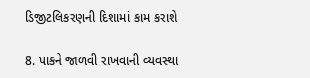ડિજીટલિકરણની દિશામાં કામ કરાશે

8. પાકને જાળવી રાખવાની વ્યવસ્થા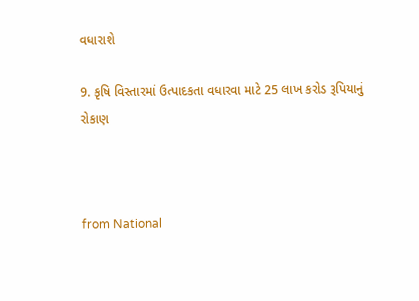વધારાશે

9. કૃષિ વિસ્તારમાં ઉત્પાદકતા વધારવા માટે 25 લાખ કરોડ રૂપિયાનું રોકાણ



from National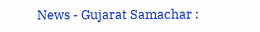News - Gujarat Samachar :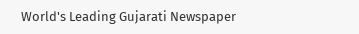World's Leading Gujarati Newspaper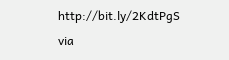http://bit.ly/2KdtPgS
via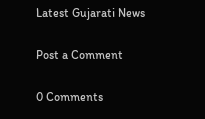Latest Gujarati News

Post a Comment

0 Comments